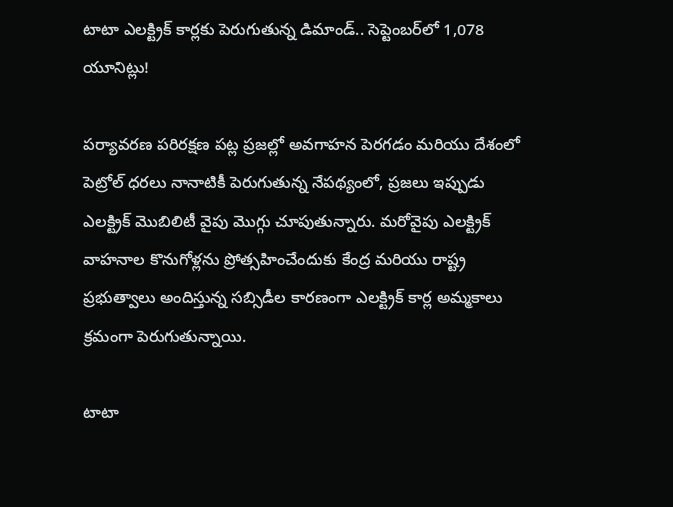టాటా ఎలక్ట్రిక్ కార్లకు పెరుగుతున్న డిమాండ్.. సెప్టెంబర్‌లో 1,078 యూనిట్లు!

పర్యావరణ పరిరక్షణ పట్ల ప్రజల్లో అవగాహన పెరగడం మరియు దేశంలో పెట్రోల్ ధరలు నానాటికీ పెరుగుతున్న నేపథ్యంలో, ప్రజలు ఇప్పుడు ఎలక్ట్రిక్ మొబిలిటీ వైపు మొగ్గు చూపుతున్నారు. మరోవైపు ఎలక్ట్రిక్ వాహనాల కొనుగోళ్లను ప్రోత్సహించేందుకు కేంద్ర మరియు రాష్ట్ర ప్రభుత్వాలు అందిస్తున్న సబ్సిడీల కారణంగా ఎలక్ట్రిక్ కార్ల అమ్మకాలు క్రమంగా పెరుగుతున్నాయి.

టాటా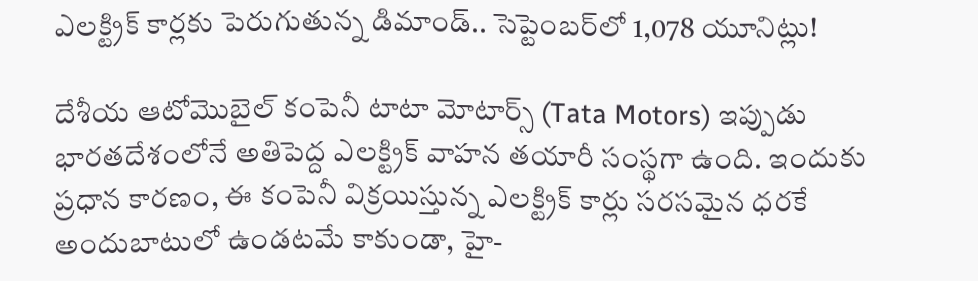ఎలక్ట్రిక్ కార్లకు పెరుగుతున్న డిమాండ్.. సెప్టెంబర్‌లో 1,078 యూనిట్లు!

దేశీయ ఆటోమొబైల్ కంపెనీ టాటా మోటార్స్ (Tata Motors) ఇప్పుడు భారతదేశంలోనే అతిపెద్ద ఎలక్ట్రిక్ వాహన తయారీ సంస్థగా ఉంది. ఇందుకు ప్రధాన కారణం, ఈ కంపెనీ విక్రయిస్తున్న ఎలక్ట్రిక్ కార్లు సరసమైన ధరకే అందుబాటులో ఉండటమే కాకుండా, హై-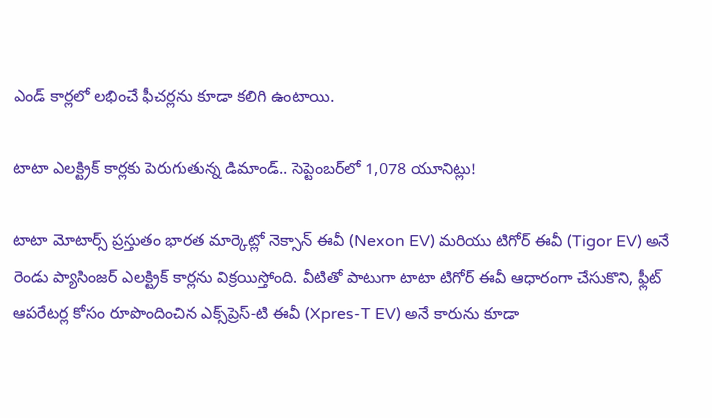ఎండ్ కార్లలో లభించే ఫీచర్లను కూడా కలిగి ఉంటాయి.

టాటా ఎలక్ట్రిక్ కార్లకు పెరుగుతున్న డిమాండ్.. సెప్టెంబర్‌లో 1,078 యూనిట్లు!

టాటా మోటార్స్ ప్రస్తుతం భారత మార్కెట్లో నెక్సాన్ ఈవీ (Nexon EV) మరియు టిగోర్ ఈవీ (Tigor EV) అనే రెండు ప్యాసింజర్ ఎలక్ట్రిక్ కార్లను విక్రయిస్తోంది. వీటితో పాటుగా టాటా టిగోర్ ఈవీ ఆధారంగా చేసుకొని, ఫ్లీట్ ఆపరేటర్ల కోసం రూపొందించిన ఎక్స్‌ప్రెస్-టి ఈవీ (Xpres-T EV) అనే కారును కూడా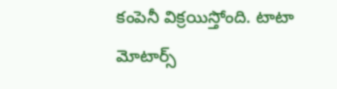కంపెనీ విక్రయిస్తోంది. టాటా మోటార్స్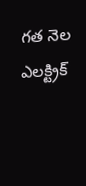గత నెల ఎలక్ట్రిక్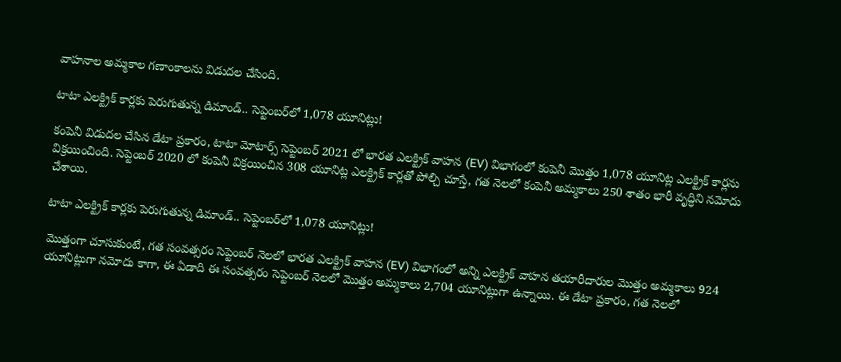వాహనాల అమ్మకాల గణాంకాలను విడుదల చేసింది.

టాటా ఎలక్ట్రిక్ కార్లకు పెరుగుతున్న డిమాండ్.. సెప్టెంబర్‌లో 1,078 యూనిట్లు!

కంపెనీ విడుదల చేసిన డేటా ప్రకారం, టాటా మోటార్స్ సెప్టెంబర్ 2021 లో భారత ఎలక్ట్రిక్ వాహన (EV) విభాగంలో కంపెనీ మొత్తం 1,078 యూనిట్ల ఎలక్ట్రిక్ కార్లను విక్రయించింది. సెప్టెంబర్ 2020 లో కంపెనీ విక్రయించిన 308 యూనిట్ల ఎలక్ట్రిక్ కార్లతో పోల్చి చూస్తే, గత నెలలో కంపెనీ అమ్మకాలు 250 శాతం భారీ వృద్ధిని నమోదు చేశాయి.

టాటా ఎలక్ట్రిక్ కార్లకు పెరుగుతున్న డిమాండ్.. సెప్టెంబర్‌లో 1,078 యూనిట్లు!

మొత్తంగా చూసుకుంటే, గత సంవత్సరం సెప్టెంబర్ నెలలో భారత ఎలక్ట్రిక్ వాహన (EV) విభాగంలో అన్ని ఎలక్ట్రిక్ వాహన తయారీదారుల మొత్తం అమ్మకాలు 924 యూనిట్లుగా నమోదు కాగా, ఈ ఏడాది ఈ సంవత్సరం సెప్టెంబర్ నెలలో మొత్తం అమ్మకాలు 2,704 యూనిట్లుగా ఉన్నాయి. ఈ డేటా ప్రకారం, గత నెలలో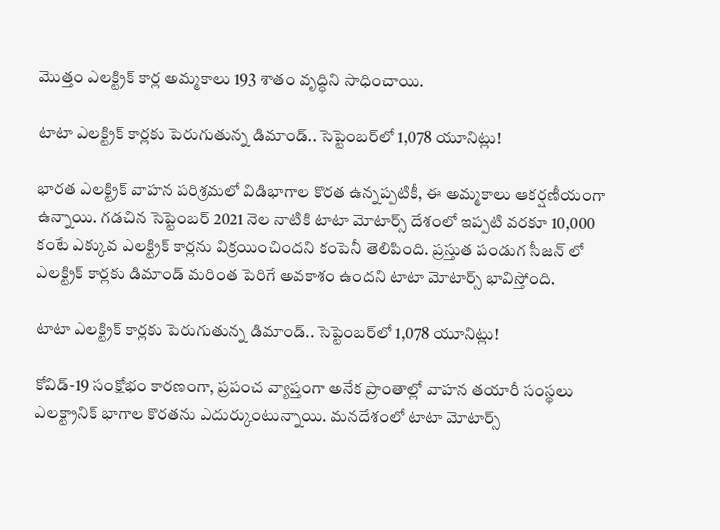మొత్తం ఎలక్ట్రిక్ కార్ల అమ్మకాలు 193 శాతం వృద్ధిని సాధించాయి.

టాటా ఎలక్ట్రిక్ కార్లకు పెరుగుతున్న డిమాండ్.. సెప్టెంబర్‌లో 1,078 యూనిట్లు!

భారత ఎలక్ట్రిక్ వాహన పరిశ్రమలో విడిభాగాల కొరత ఉన్నప్పటికీ, ఈ అమ్మకాలు ఆకర్షణీయంగా ఉన్నాయి. గడచిన సెప్టెంబర్ 2021 నెల నాటికి టాటా మోటార్స్ దేశంలో ఇప్పటి వరకూ 10,000 కంటే ఎక్కువ ఎలక్ట్రిక్ కార్లను విక్రయించిందని కంపెనీ తెలిపింది. ప్రస్తుత పండుగ సీజన్ లో ఎలక్ట్రిక్ కార్లకు డిమాండ్ మరింత పెరిగే అవకాశం ఉందని టాటా మోటార్స్ భావిస్తోంది.

టాటా ఎలక్ట్రిక్ కార్లకు పెరుగుతున్న డిమాండ్.. సెప్టెంబర్‌లో 1,078 యూనిట్లు!

కోవిడ్-19 సంక్షోభం కారణంగా, ప్రపంచ వ్యాప్తంగా అనేక ప్రాంతాల్లో వాహన తయారీ సంస్థలు ఎలక్ట్రానిక్ భాగాల కొరతను ఎదుర్కుంటున్నాయి. మనదేశంలో టాటా మోటార్స్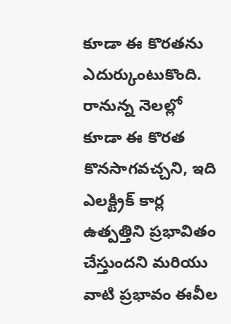కూడా ఈ కొరతను ఎదుర్కుంటుకొంది. రానున్న నెలల్లో కూడా ఈ కొరత కొనసాగవచ్చని, ఇది ఎలక్ట్రిక్ కార్ల ఉత్పత్తిని ప్రభావితం చేస్తుందని మరియు వాటి ప్రభావం ఈవీల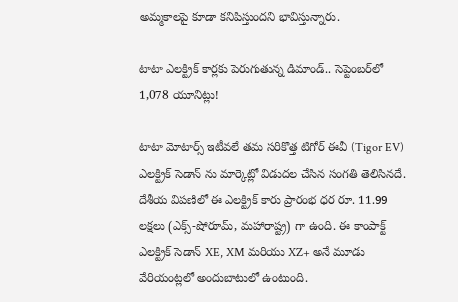అమ్మకాలపై కూడా కనిపిస్తుందని భావిస్తున్నారు.

టాటా ఎలక్ట్రిక్ కార్లకు పెరుగుతున్న డిమాండ్.. సెప్టెంబర్‌లో 1,078 యూనిట్లు!

టాటా మోటార్స్ ఇటీవలే తమ సరికొత్త టిగోర్ ఈవీ (Tigor EV) ఎలక్ట్రిక్ సెడాన్ ను మార్కెట్లో విడుదల చేసిన సంగతి తెలిసినదే. దేశీయ విపణిలో ఈ ఎలక్ట్రిక్ కారు ప్రారంభ ధర రూ. 11.99 లక్షలు (ఎక్స్-షోరూమ్, మహారాష్ట్ర) గా ఉంది. ఈ కాంపాక్ట్ ఎలక్ట్రిక్ సెడాన్ XE, XM మరియు XZ+ అనే మూడు వేరియంట్లలో అందుబాటులో ఉంటుంది.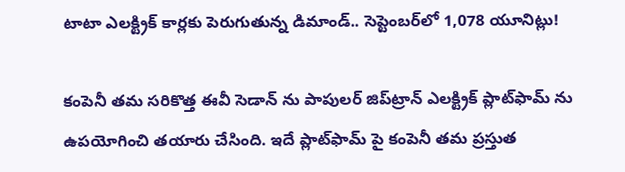టాటా ఎలక్ట్రిక్ కార్లకు పెరుగుతున్న డిమాండ్.. సెప్టెంబర్‌లో 1,078 యూనిట్లు!

కంపెనీ తమ సరికొత్త ఈవీ సెడాన్ ను పాపులర్ జిప్‌ట్రాన్ ఎలక్ట్రిక్ ప్లాట్‌ఫామ్‌ ను ఉపయోగించి తయారు చేసింది. ఇదే ప్లాట్‌ఫామ్ పై కంపెనీ తమ ప్రస్తుత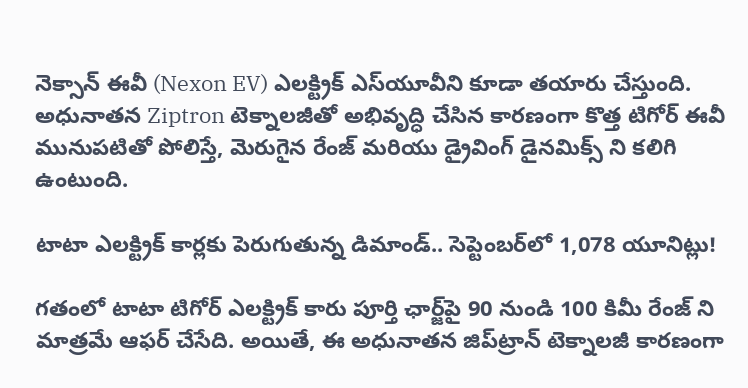నెక్సాన్ ఈవీ (Nexon EV) ఎలక్ట్రిక్ ఎస్‌యూవీని కూడా తయారు చేస్తుంది. అధునాతన Ziptron టెక్నాలజీతో అభివృద్ధి చేసిన కారణంగా కొత్త టిగోర్ ఈవీ మునుపటితో పోలిస్తే, మెరుగైన రేంజ్ మరియు డ్రైవింగ్ డైనమిక్స్ ని కలిగి ఉంటుంది.

టాటా ఎలక్ట్రిక్ కార్లకు పెరుగుతున్న డిమాండ్.. సెప్టెంబర్‌లో 1,078 యూనిట్లు!

గతంలో టాటా టిగోర్ ఎలక్ట్రిక్ కారు పూర్తి ఛార్జ్‌పై 90 నుండి 100 కిమీ రేంజ్‌ ని మాత్రమే ఆఫర్ చేసేది. అయితే, ఈ అధునాతన జిప్‌ట్రాన్ టెక్నాలజీ కారణంగా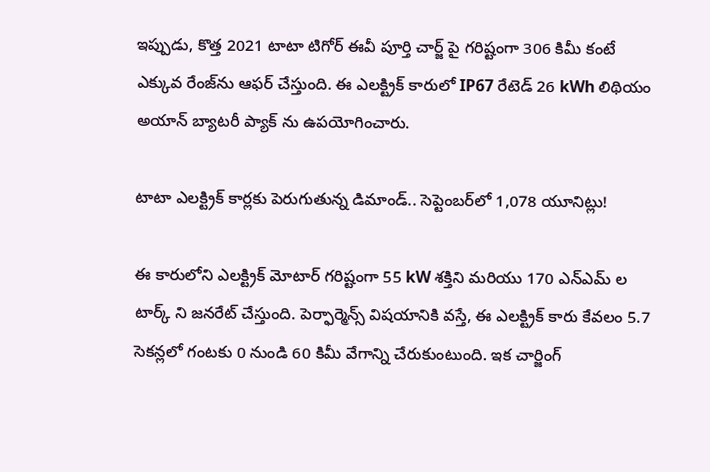ఇప్పుడు, కొత్త 2021 టాటా టిగోర్ ఈవీ పూర్తి చార్జ్ పై గరిష్టంగా 306 కిమీ కంటే ఎక్కువ రేంజ్‌ను ఆఫర్ చేస్తుంది. ఈ ఎలక్ట్రిక్ కారులో IP67 రేటెడ్ 26 kWh లిథియం అయాన్ బ్యాటరీ ప్యాక్ ను ఉపయోగించారు.

టాటా ఎలక్ట్రిక్ కార్లకు పెరుగుతున్న డిమాండ్.. సెప్టెంబర్‌లో 1,078 యూనిట్లు!

ఈ కారులోని ఎలక్ట్రిక్ మోటార్ గరిష్టంగా 55 kW శక్తిని మరియు 170 ఎన్ఎమ్‌ ల టార్క్‌ ని జనరేట్ చేస్తుంది. పెర్ఫార్మెన్స్ విషయానికి వస్తే, ఈ ఎలక్ట్రిక్ కారు కేవలం 5.7 సెకన్లలో గంటకు 0 నుండి 60 కిమీ వేగాన్ని చేరుకుంటుంది. ఇక చార్జింగ్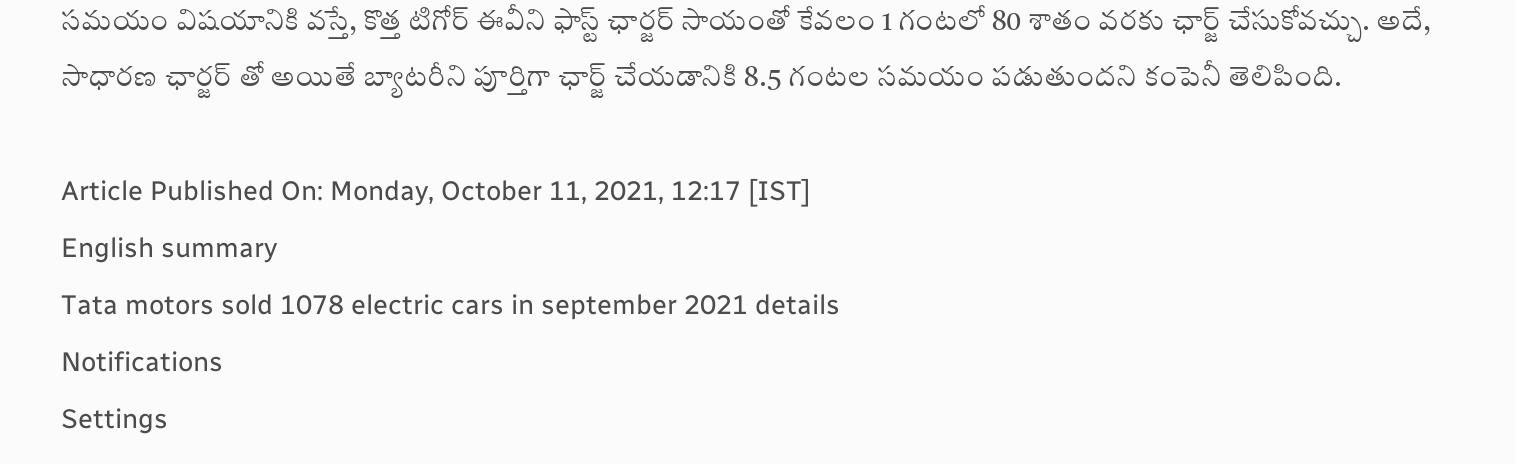సమయం విషయానికి వస్తే, కొత్త టిగోర్ ఈవీని ఫాస్ట్ ఛార్జర్‌ సాయంతో కేవలం 1 గంటలో 80 శాతం వరకు ఛార్జ్ చేసుకోవచ్చు. అదే, సాధారణ ఛార్జర్‌ తో అయితే బ్యాటరీని పూర్తిగా ఛార్జ్ చేయడానికి 8.5 గంటల సమయం పడుతుందని కంపెనీ తెలిపింది.

Article Published On: Monday, October 11, 2021, 12:17 [IST]
English summary
Tata motors sold 1078 electric cars in september 2021 details
Notifications
Settings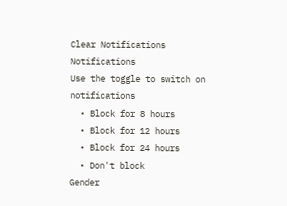Clear Notifications
Notifications
Use the toggle to switch on notifications
  • Block for 8 hours
  • Block for 12 hours
  • Block for 24 hours
  • Don't block
Gender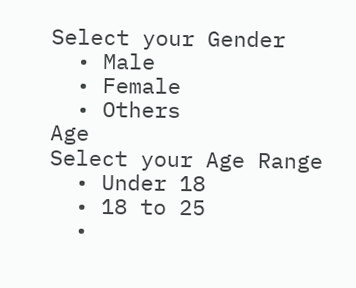Select your Gender
  • Male
  • Female
  • Others
Age
Select your Age Range
  • Under 18
  • 18 to 25
  •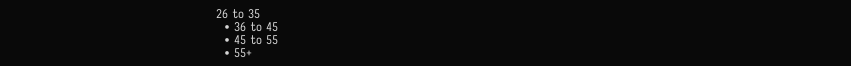26 to 35
  • 36 to 45
  • 45 to 55
  • 55+